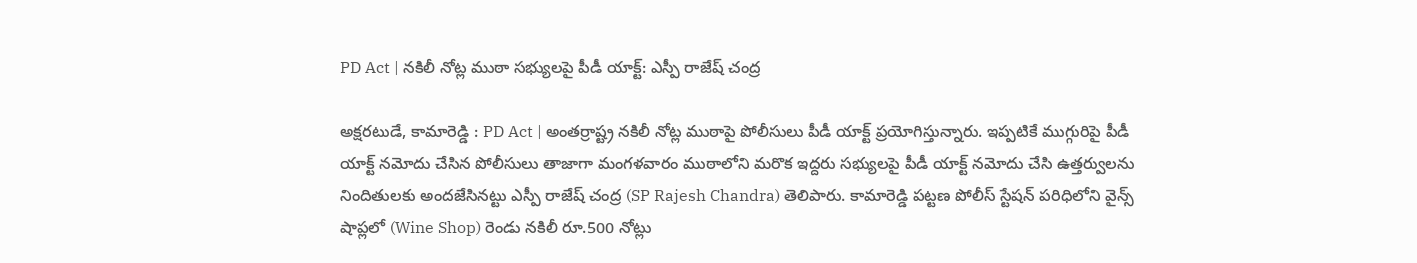PD Act | నకిలీ నోట్ల ముఠా సభ్యులపై పీడీ యాక్ట్: ఎస్పీ రాజేష్ చంద్ర

అక్షరటుడే, కామారెడ్డి : PD Act | అంతర్రాష్ట్ర నకిలీ నోట్ల ముఠాపై పోలీసులు పీడీ యాక్ట్ ప్రయోగిస్తున్నారు. ఇప్పటికే ముగ్గురిపై పీడీ యాక్ట్ నమోదు చేసిన పోలీసులు తాజాగా మంగళవారం ముఠాలోని మరొక ఇద్దరు సభ్యులపై పీడీ యాక్ట్ నమోదు చేసి ఉత్తర్వులను నిందితులకు అందజేసినట్టు ఎస్పీ రాజేష్ చంద్ర (SP Rajesh Chandra) తెలిపారు. కామారెడ్డి పట్టణ పోలీస్ స్టేషన్ పరిధిలోని వైన్స్ షాప్లలో (Wine Shop) రెండు నకిలీ రూ.500 నోట్లు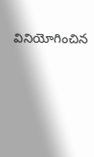వినియోగించిన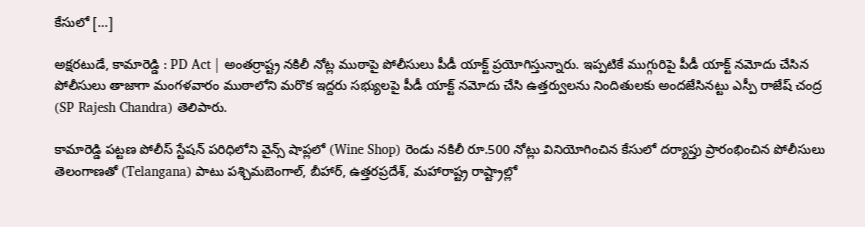కేసులో […]

అక్షరటుడే, కామారెడ్డి : PD Act | అంతర్రాష్ట్ర నకిలీ నోట్ల ముఠాపై పోలీసులు పీడీ యాక్ట్ ప్రయోగిస్తున్నారు. ఇప్పటికే ముగ్గురిపై పీడీ యాక్ట్ నమోదు చేసిన పోలీసులు తాజాగా మంగళవారం ముఠాలోని మరొక ఇద్దరు సభ్యులపై పీడీ యాక్ట్ నమోదు చేసి ఉత్తర్వులను నిందితులకు అందజేసినట్టు ఎస్పీ రాజేష్ చంద్ర (SP Rajesh Chandra) తెలిపారు.

కామారెడ్డి పట్టణ పోలీస్ స్టేషన్ పరిధిలోని వైన్స్ షాప్లలో (Wine Shop) రెండు నకిలీ రూ.500 నోట్లు వినియోగించిన కేసులో దర్యాప్తు ప్రారంభించిన పోలీసులు తెలంగాణతో (Telangana) పాటు పశ్చిమబెంగాల్, బీహార్, ఉత్తరప్రదేశ్, మహారాష్ట్ర రాష్ట్రాల్లో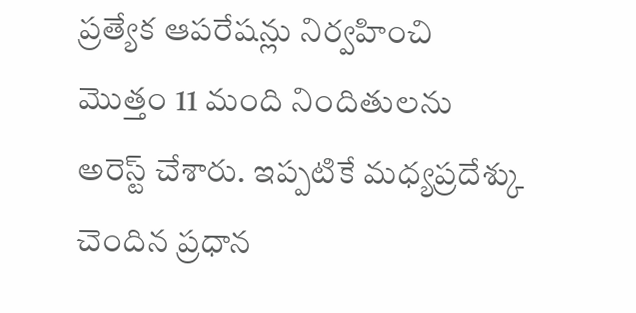ప్రత్యేక ఆపరేషన్లు నిర్వహించి మొత్తం 11 మంది నిందితులను అరెస్ట్ చేశారు. ఇప్పటికే మధ్యప్రదేశ్కు చెందిన ప్రధాన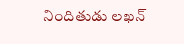నిందితుడు లఖన్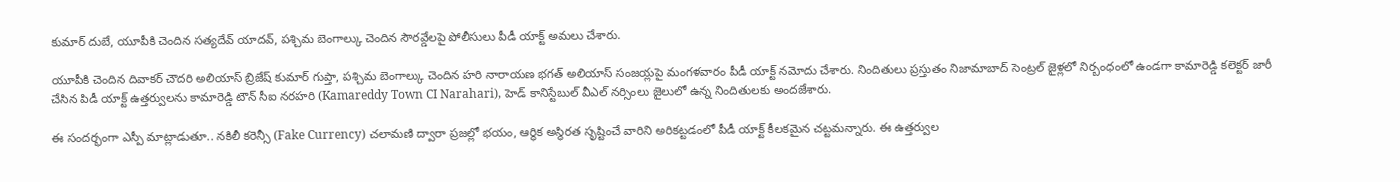కుమార్ దుబే, యూపీకి చెందిన సత్యదేవ్ యాదవ్, పశ్చిమ బెంగాల్కు చెందిన సౌరవ్డేలపై పోలీసులు పీడీ యాక్ట్ అమలు చేశారు.

యూపీకి చెందిన దివాకర్ చౌదరి అలియాస్ బ్రిజేష్ కుమార్ గుప్తా, పశ్చిమ బెంగాల్కు చెందిన హరి నారాయణ భగత్ అలియాస్ సంజయ్లపై మంగళవారం పీడీ యాక్ట్ నమోదు చేశారు. నిందితులు ప్రస్తుతం నిజామాబాద్ సెంట్రల్ జైళ్లలో నిర్బంధంలో ఉండగా కామారెడ్డి కలెక్టర్ జారీ చేసిన పిడీ యాక్ట్ ఉత్తర్వులను కామారెడ్డి టౌన్ సీఐ నరహరి (Kamareddy Town CI Narahari), హెడ్ కానిస్టేబుల్ వీఎల్ నర్సింలు జైలులో ఉన్న నిందితులకు అందజేశారు.

ఈ సందర్భంగా ఎస్పీ మాట్లాడుతూ.. నకిలీ కరెన్సీ (Fake Currency) చలామణి ద్వారా ప్రజల్లో భయం, ఆర్థిక అస్థిరత సృష్టించే వారిని అరికట్టడంలో పీడీ యాక్ట్ కీలకమైన చట్టమన్నారు. ఈ ఉత్తర్వుల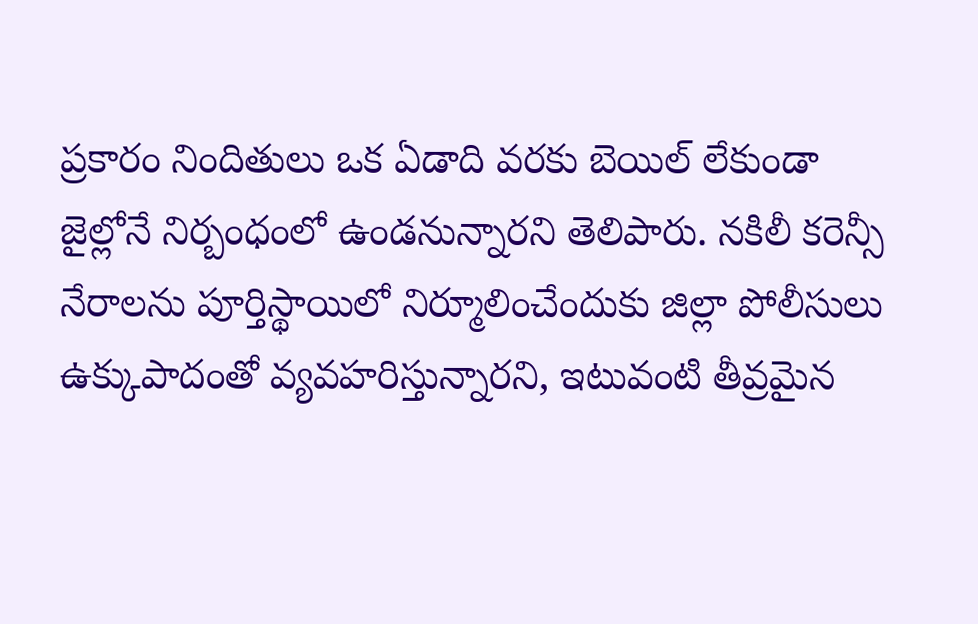ప్రకారం నిందితులు ఒక ఏడాది వరకు బెయిల్ లేకుండా జైల్లోనే నిర్బంధంలో ఉండనున్నారని తెలిపారు. నకిలీ కరెన్సీ నేరాలను పూర్తిస్థాయిలో నిర్మూలించేందుకు జిల్లా పోలీసులు ఉక్కుపాదంతో వ్యవహరిస్తున్నారని, ఇటువంటి తీవ్రమైన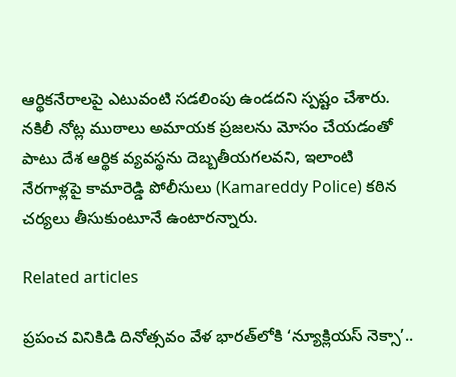ఆర్థికనేరాలపై ఎటువంటి సడలింపు ఉండదని స్పష్టం చేశారు. నకిలీ నోట్ల ముఠాలు అమాయక ప్రజలను మోసం చేయడంతో పాటు దేశ ఆర్థిక వ్యవస్థను దెబ్బతీయగలవని, ఇలాంటి నేరగాళ్లపై కామారెడ్డి పోలీసులు (Kamareddy Police) కఠిన చర్యలు తీసుకుంటూనే ఉంటారన్నారు.

Related articles

ప్రపంచ వినికిడి దినోత్సవం వేళ భారత్‌లోకి ‘న్యూక్లియస్ నెక్సా’..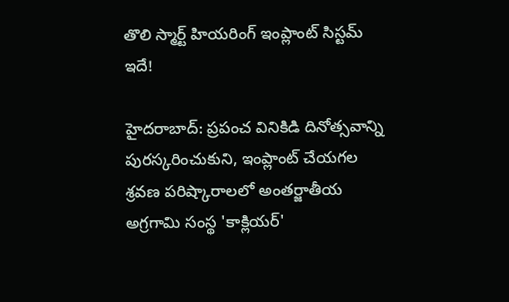తొలి స్మార్ట్ హియరింగ్ ఇంప్లాంట్ సిస్టమ్ ఇదే!

హైదరాబాద్: ప్రపంచ వినికిడి దినోత్సవాన్ని పురస్కరించుకుని, ఇంప్లాంట్ చేయగల శ్రవణ పరిష్కారాలలో అంతర్జాతీయ అగ్రగామి సంస్థ 'కాక్లియర్'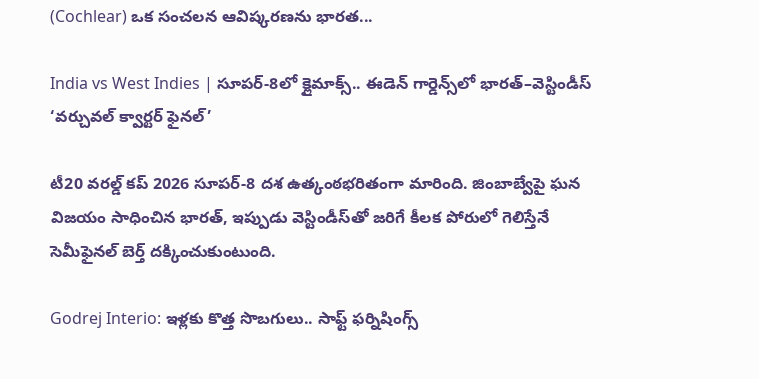(Cochlear) ఒక సంచలన ఆవిష్కరణను భారత...

India vs West Indies | సూపర్-8లో క్లైమాక్స్.. ఈడెన్ గార్డెన్స్‌లో భారత్–వెస్టిండీస్ ‘వర్చువల్ క్వార్టర్ ఫైనల్’

టీ20 వరల్డ్ కప్ 2026 సూపర్-8 దశ ఉత్కంఠభరితంగా మారింది. జింబాబ్వేపై ఘన విజయం సాధించిన భారత్, ఇప్పుడు వెస్టిండీస్‌తో జరిగే కీలక పోరులో గెలిస్తేనే సెమీఫైనల్ బెర్త్ దక్కించుకుంటుంది.

Godrej Interio: ఇళ్లకు కొత్త సొబగులు.. సాఫ్ట్ ఫర్నిషింగ్స్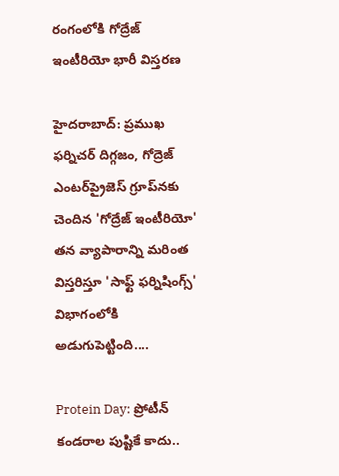రంగంలోకి గోద్రేజ్ ఇంటీరియో భారీ విస్తరణ

హైదరాబాద్: ప్రముఖ ఫర్నిచర్ దిగ్గజం, గోద్రెజ్ ఎంటర్‌ప్రైజెస్ గ్రూప్‌నకు చెందిన 'గోద్రేజ్ ఇంటీరియో' తన వ్యాపారాన్ని మరింత విస్తరిస్తూ 'సాఫ్ట్ ఫర్నిషింగ్స్' విభాగంలోకి అడుగుపెట్టింది....

Protein Day: ప్రోటీన్ కండరాల పుష్టికే కాదు..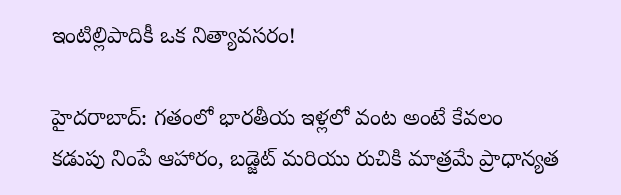ఇంటిల్లిపాదికీ ఒక నిత్యావసరం!

హైదరాబాద్: గతంలో భారతీయ ఇళ్లలో వంట అంటే కేవలం కడుపు నింపే ఆహారం, బడ్జెట్ మరియు రుచికి మాత్రమే ప్రాధాన్యత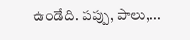ఉండేది. పప్పు, పాలు,...